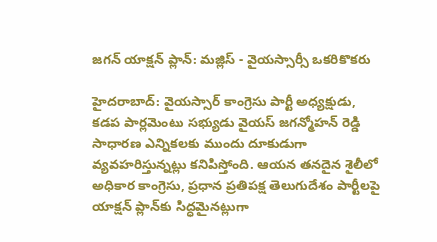జగన్ యాక్షన్ ప్లాన్: మజ్లిస్ - వైయస్సార్సీ ఒకరికొకరు

హైదరాబాద్: వైయస్సార్ కాంగ్రెసు పార్టీ అధ్యక్షుడు, కడప పార్లమెంటు సభ్యుడు వైయస్ జగన్మోహన్ రెడ్డి సాధారణ ఎన్నికలకు ముందు దూకుడుగా వ్యవహరిస్తున్నట్లు కనిపిస్తోంది. ఆయన తనదైన శైలీలో అధికార కాంగ్రెసు, ప్రధాన ప్రతిపక్ష తెలుగుదేశం పార్టీలపై యాక్షన్ ప్లాన్‌కు సిద్ధమైనట్లుగా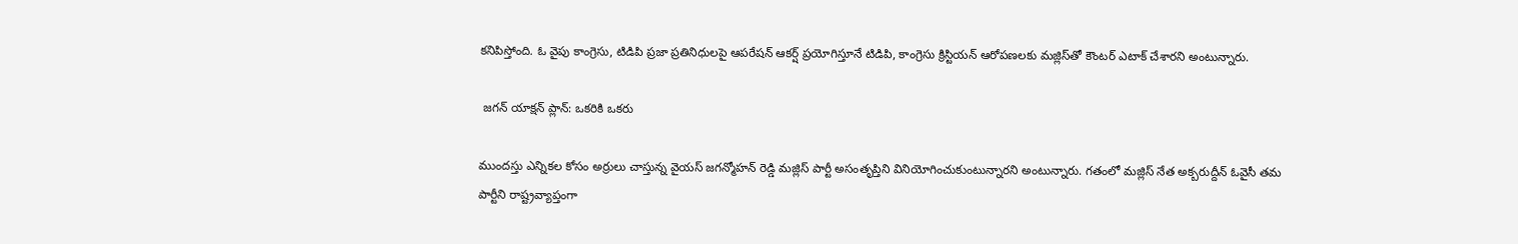కనిపిస్తోంది. ఓ వైపు కాంగ్రెసు, టిడిపి ప్రజా ప్రతినిధులపై ఆపరేషన్ ఆకర్ష్ ప్రయోగిస్తూనే టిడిపి, కాంగ్రెసు క్రిస్టియన్ ఆరోపణలకు మజ్లిస్‌‌తో కౌంటర్ ఎటాక్ చేశారని అంటున్నారు.

 జగన్ యాక్షన్ ప్లాన్: ఒకరికి ఒకరు

ముందస్తు ఎన్నికల కోసం అర్రులు చాస్తున్న వైయస్ జగన్మోహన్ రెడ్డి మజ్లిస్ పార్టీ అసంతృప్తిని వినియోగించుకుంటున్నారని అంటున్నారు. గతంలో మజ్లిస్ నేత అక్బరుద్దీన్ ఓవైసీ తమ పార్టీని రాష్ట్రవ్యాప్తంగా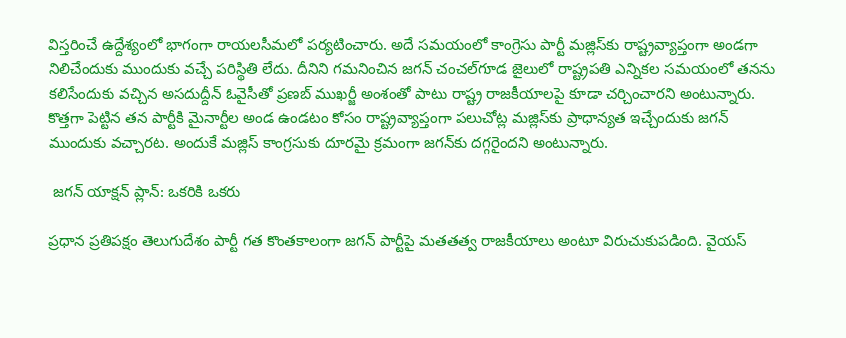విస్తరించే ఉద్దేశ్యంలో భాగంగా రాయలసీమలో పర్యటించారు. అదే సమయంలో కాంగ్రెసు పార్టీ మజ్లిస్‌కు రాష్ట్రవ్యాప్తంగా అండగా నిలిచేందుకు ముందుకు వచ్చే పరిస్థితి లేదు. దీనిని గమనించిన జగన్ చంచల్‌గూడ జైలులో రాష్ట్రపతి ఎన్నికల సమయంలో తనను కలిసేందుకు వచ్చిన అసదుద్దీన్ ఓవైసీతో ప్రణబ్ ముఖర్జీ అంశంతో పాటు రాష్ట్ర రాజకీయాలపై కూడా చర్చించారని అంటున్నారు. కొత్తగా పెట్టిన తన పార్టీకి మైనార్టీల అండ ఉండటం కోసం రాష్ట్రవ్యాప్తంగా పలుచోట్ల మజ్లిస్‌కు ప్రాధాన్యత ఇచ్చేందుకు జగన్ ముందుకు వచ్చారట. అందుకే మజ్లిస్ కాంగ్రసుకు దూరమై క్రమంగా జగన్‌కు దగ్గరైందని అంటున్నారు.

 జగన్ యాక్షన్ ప్లాన్: ఒకరికి ఒకరు

ప్రధాన ప్రతిపక్షం తెలుగుదేశం పార్టీ గత కొంతకాలంగా జగన్ పార్టీపై మతతత్వ రాజకీయాలు అంటూ విరుచుకుపడింది. వైయస్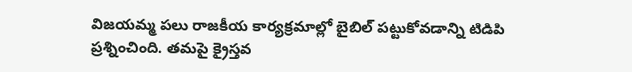విజయమ్మ పలు రాజకీయ కార్యక్రమాల్లో బైబిల్ పట్టుకోవడాన్ని టిడిపి ప్రశ్నించింది. తమపై క్రైస్తవ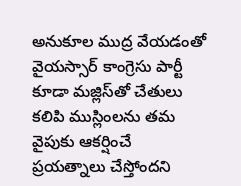అనుకూల ముద్ర వేయడంతో వైయస్సార్ కాంగ్రెసు పార్టీ కూడా మజ్లిస్‌తో చేతులు కలిపి ముస్లింలను తమ వైపుకు ఆకర్షించే ప్రయత్నాలు చేస్తోందని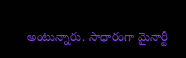అంటున్నారు. సాధారంగా మైనార్టీ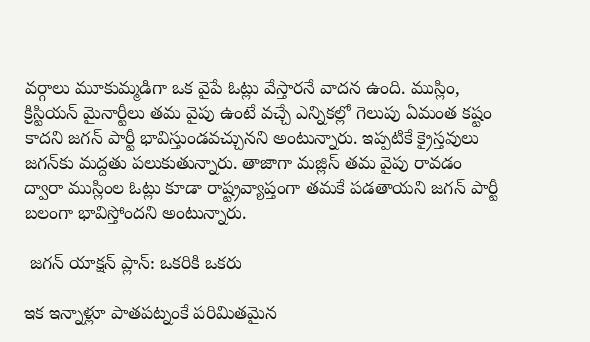వర్గాలు మూకుమ్మడిగా ఒక వైపే ఓట్లు వేస్తారనే వాదన ఉంది. ముస్లిం, క్రిస్టియన్ మైనార్టీలు తమ వైపు ఉంటే వచ్చే ఎన్నికల్లో గెలుపు ఏమంత కష్టం కాదని జగన్ పార్టీ భావిస్తుండవచ్చునని అంటున్నారు. ఇప్పటికే క్రైస్తవులు జగన్‌కు మద్దతు పలుకుతున్నారు. తాజాగా మజ్లిస్ తమ వైపు రావడం ద్వారా ముస్లింల ఓట్లు కూడా రాష్ట్రవ్యాప్తంగా తమకే పడతాయని జగన్ పార్టీ బలంగా భావిస్తోందని అంటున్నారు.

 జగన్ యాక్షన్ ప్లాన్: ఒకరికి ఒకరు

ఇక ఇన్నాళ్లూ పాతపట్నంకే పరిమితమైన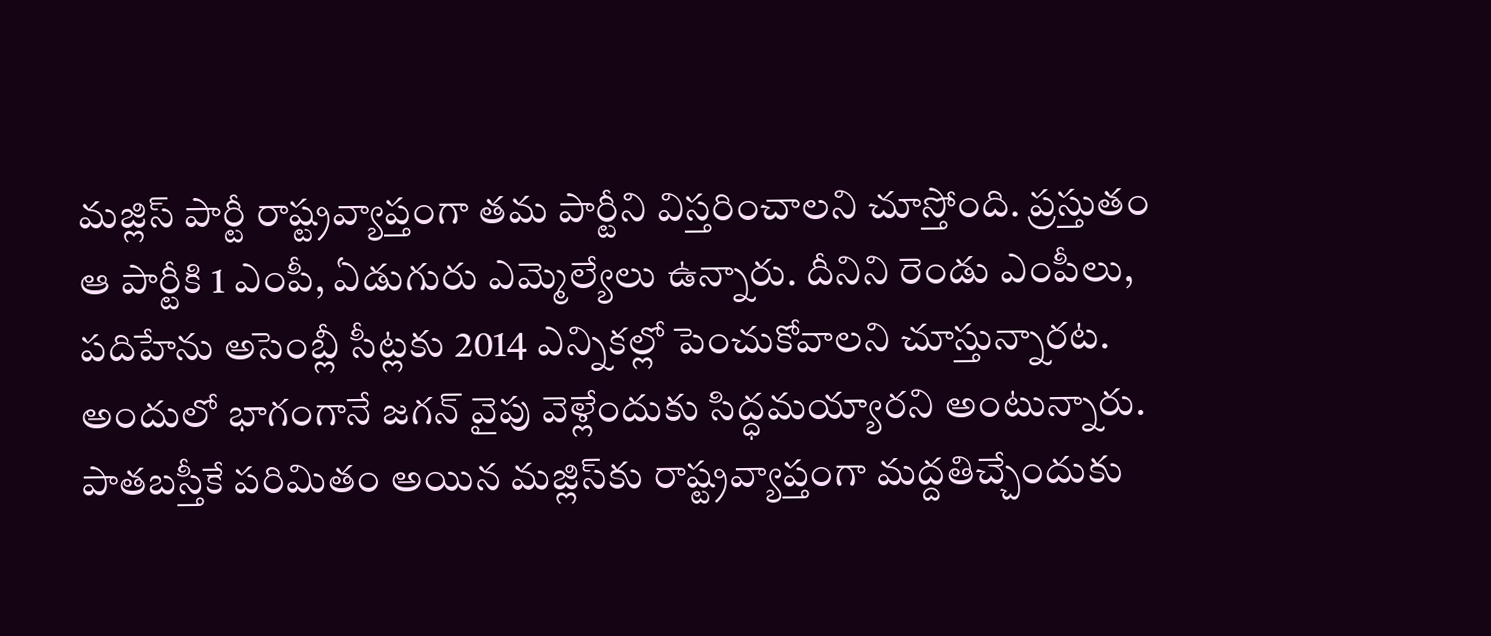మజ్లిస్ పార్టీ రాష్ట్రవ్యాప్తంగా తమ పార్టీని విస్తరించాలని చూస్తోంది. ప్రస్తుతం ఆ పార్టీకి 1 ఎంపీ, ఏడుగురు ఎమ్మెల్యేలు ఉన్నారు. దీనిని రెండు ఎంపీలు, పదిహేను అసెంబ్లీ సీట్లకు 2014 ఎన్నికల్లో పెంచుకోవాలని చూస్తున్నారట. అందులో భాగంగానే జగన్ వైపు వెళ్లేందుకు సిద్ధమయ్యారని అంటున్నారు. పాతబస్తీకే పరిమితం అయిన మజ్లిస్‌కు రాష్ట్రవ్యాప్తంగా మద్దతిచ్చేందుకు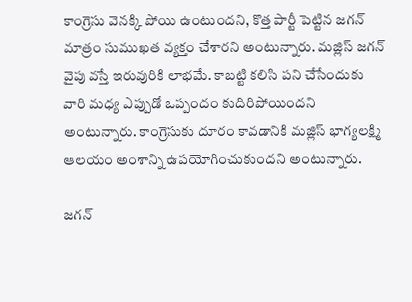కాంగ్రెసు వెనక్కి పోయి ఉంటుందని, కొత్త పార్టీ పెట్టిన జగన్ మాత్రం సుముఖత వ్యక్తం చేశారని అంటున్నారు. మజ్లిస్ జగన్ వైపు వస్తే ఇరువురికి లాభమే. కాబట్టి కలిసి పని చేసేందుకు వారి మధ్య ఎప్పుడో ఒప్పందం కుదిరిపోయిందని అంటున్నారు. కాంగ్రెసుకు దూరం కావడానికి మజ్లిస్ భాగ్యలక్ష్మి ఆలయం అంశాన్ని ఉపయోగించుకుందని అంటున్నారు.

జగన్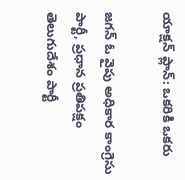యాక్షన్ ప్లాన్: ఒకరికి ఒకరు

జగన్ ఓ వైపు అధికార కాంగ్రెసు పార్టీ, ప్రధాన ప్రతిపక్షం తెలుగుదేశం పార్టీ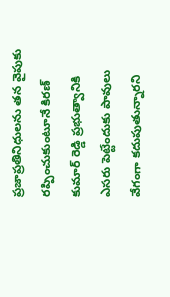ప్రజాప్రతినిధులను తన వైపుకు రప్పించుకుంటూనే కిరణ్ కుమార్ రెడ్డి ప్రభుత్వానికి ఎసరు పెట్టేందుకు పావులు వేగంగా కదుపుతున్నారని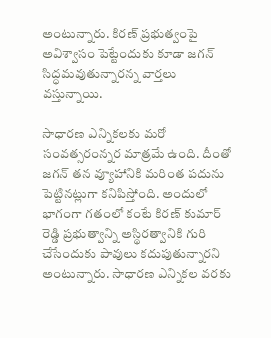అంటున్నారు. కిరణ్ ప్రభుత్వంపై అవిశ్వాసం పెట్టేందుకు కూడా జగన్ సిద్ధమవుతున్నారన్న వార్తలు వస్తున్నాయి.

సాధారణ ఎన్నికలకు మరో సంవత్సరంన్నర మాత్రమే ఉంది. దీంతో జగన్ తన వ్యూహానికి మరింత పదును పెట్టినట్లుగా కనిపిస్తోంది. అందులో భాగంగా గతంలో కంటే కిరణ్ కుమార్ రెడ్డి ప్రభుత్వాన్ని అస్థిరత్వానికి గురి చేసేందుకు పావులు కదుపుతున్నారని అంటున్నారు. సాధారణ ఎన్నికల వరకు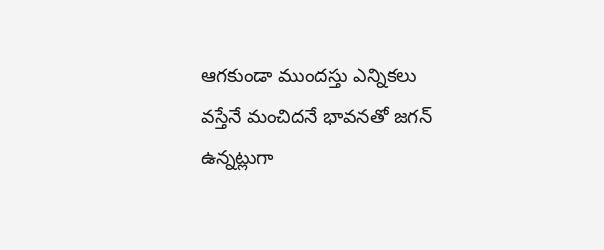ఆగకుండా ముందస్తు ఎన్నికలు వస్తేనే మంచిదనే భావనతో జగన్ ఉన్నట్లుగా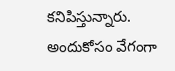కనిపిస్తున్నారు. అందుకోసం వేగంగా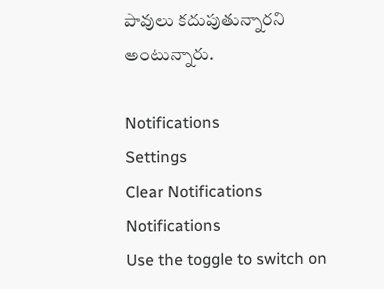పావులు కదుపుతున్నారని అంటున్నారు.

Notifications
Settings
Clear Notifications
Notifications
Use the toggle to switch on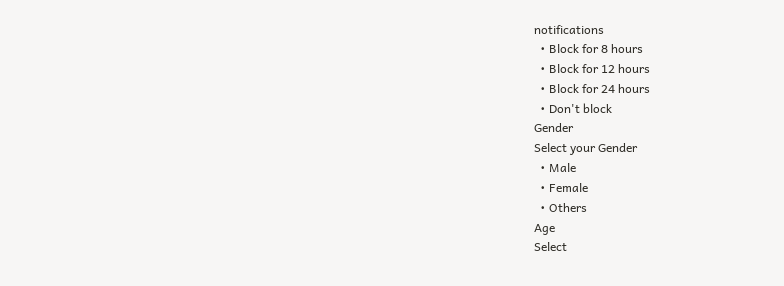notifications
  • Block for 8 hours
  • Block for 12 hours
  • Block for 24 hours
  • Don't block
Gender
Select your Gender
  • Male
  • Female
  • Others
Age
Select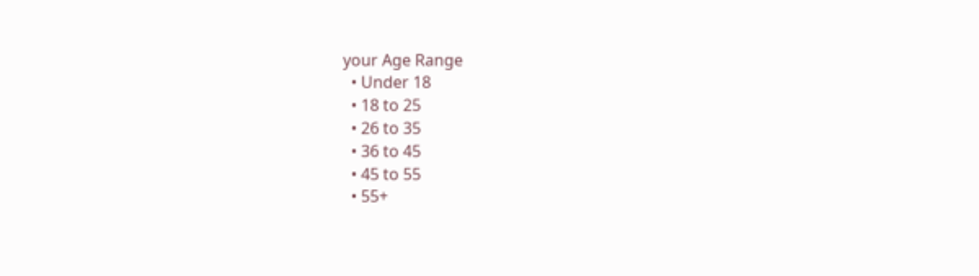your Age Range
  • Under 18
  • 18 to 25
  • 26 to 35
  • 36 to 45
  • 45 to 55
  • 55+